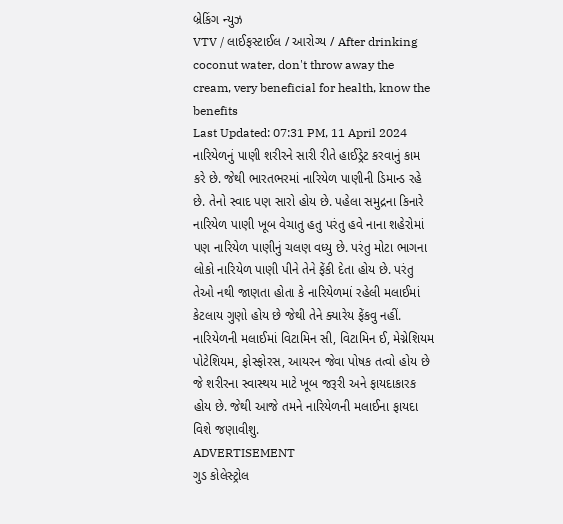બ્રેકિંગ ન્યુઝ
VTV / લાઈફસ્ટાઈલ / આરોગ્ય / After drinking coconut water, don't throw away the cream, very beneficial for health, know the benefits
Last Updated: 07:31 PM, 11 April 2024
નારિયેળનું પાણી શરીરને સારી રીતે હાઈડ્રેટ કરવાનું કામ કરે છે. જેથી ભારતભરમાં નારિયેળ પાણીની ડિમાન્ડ રહે છે. તેનો સ્વાદ પણ સારો હોય છે. પહેલા સમુદ્રના કિનારે નારિયેળ પાણી ખૂબ વેચાતુ હતુ પરંતુ હવે નાના શહેરોમાં પણ નારિયેળ પાણીનું ચલણ વધ્યુ છે. પરંતુ મોટા ભાગના લોકો નારિયેળ પાણી પીને તેને ફેંકી દેતા હોય છે. પરંતુ તેઓ નથી જાણતા હોતા કે નારિયેળમાં રહેલી મલાઈમાં કેટલાય ગુણો હોય છે જેથી તેને ક્યારેય ફેંકવુ નહીં. નારિયેળની મલાઈમાં વિટામિન સી, વિટામિન ઈ, મેગ્નેશિયમ પોટેશિયમ, ફોસ્ફોરસ, આયરન જેવા પોષક તત્વો હોય છે જે શરીરના સ્વાસ્થય માટે ખૂબ જરૂરી અને ફાયદાકારક હોય છે. જેથી આજે તમને નારિયેળની મલાઈના ફાયદા વિશે જણાવીશુ.
ADVERTISEMENT
ગુડ કોલેસ્ટ્રોલ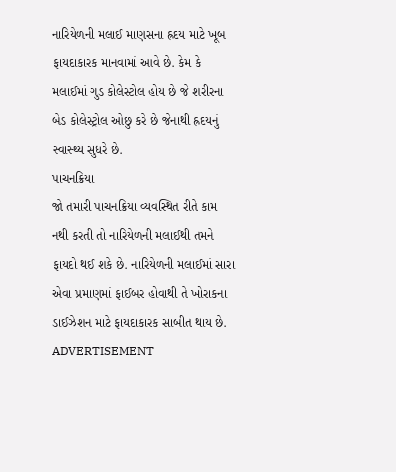નારિયેળની મલાઈ માણસના હ્રદય માટે ખૂબ ફાયદાકારક માનવામાં આવે છે. કેમ કે મલાઈમાં ગુડ કોલેસ્ટોલ હોય છે જે શરીરના બેડ કોલેસ્ટ્રોલ ઓછુ કરે છે જેનાથી હ્રદયનું સ્વાસ્થ્ય સુધરે છે.
પાચનક્રિયા
જો તમારી પાચનક્રિયા વ્યવસ્થિત રીતે કામ નથી કરતી તો નારિયેળની મલાઈથી તમને ફાયદો થઈ શકે છે. નારિયેળની મલાઈમાં સારા એવા પ્રમાણમાં ફાઈબર હોવાથી તે ખોરાકના ડાઈઝેશન માટે ફાયદાકારક સાબીત થાય છે.
ADVERTISEMENT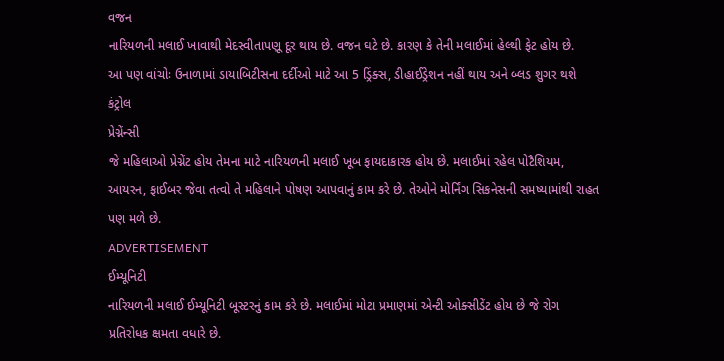વજન
નારિયળની મલાઈ ખાવાથી મેદસ્વીતાપણૂ દૂર થાય છે. વજન ઘટે છે. કારણ કે તેની મલાઈમાં હેલ્થી ફેટ હોય છે.
આ પણ વાંચોઃ ઉનાળામાં ડાયાબિટીસના દર્દીઓ માટે આ 5 ડ્રિંક્સ, ડીહાઈડ્રેશન નહીં થાય અને બ્લડ શુગર થશે કંટ્રોલ
પ્રેગ્નેંન્સી
જે મહિલાઓ પ્રેગ્નેંટ હોય તેમના માટે નારિયળની મલાઈ ખૂબ ફાયદાકારક હોય છે. મલાઈમાં રહેલ પોટૈશિયમ, આયરન, ફાઈબર જેવા તત્વો તે મહિલાને પોષણ આપવાનું કામ કરે છે. તેઓને મોર્નિંગ સિકનેસની સમષ્યામાંથી રાહત પણ મળે છે.
ADVERTISEMENT
ઈમ્યૂનિટી
નારિયળની મલાઈ ઈમ્યૂનિટી બૂસ્ટરનું કામ કરે છે. મલાઈમાં મોટા પ્રમાણમાં એન્ટી ઓક્સીડેંટ હોય છે જે રોગ પ્રતિરોધક ક્ષમતા વધારે છે.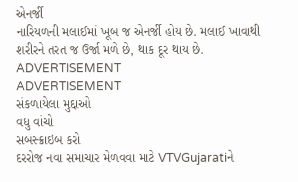એનર્જી
નારિયળની મલાઈમાં ખૂબ જ એનર્જી હોય છે. મલાઈ ખાવાથી શરીરને તરત જ ઉર્જા મળે છે, થાક દૂર થાય છે.
ADVERTISEMENT
ADVERTISEMENT
સંકળાયેલા મુદ્દાઓ
વધુ વાંચો
સબસ્ક્રાઇબ કરો
દરરોજ નવા સમાચાર મેળવવા માટે VTVGujaratiને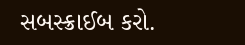સબસ્ક્રાઈબ કરો.